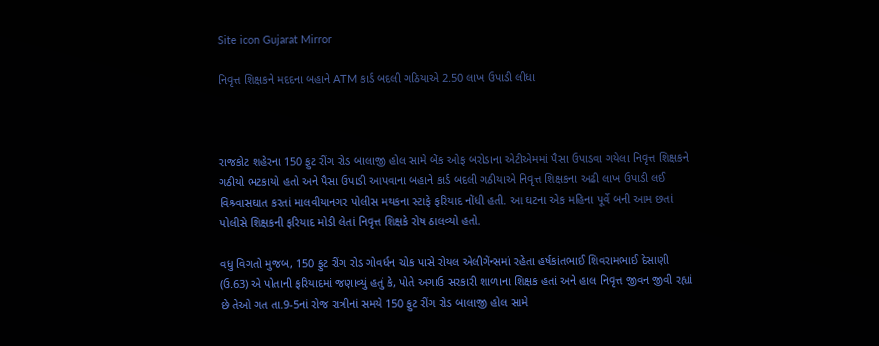Site icon Gujarat Mirror

નિવૃત્ત શિક્ષકને મદદના બહાને ATM કાર્ડ બદલી ગઠિયાએ 2.50 લાખ ઉપાડી લીધા



રાજકોટ શહેરના 150 ફુટ રીંગ રોડ બાલાજી હોલ સામે બેંક ઓફ બરોડાના એટીએમમાં પૈસા ઉપાડવા ગયેલા નિવૃત્ત શિક્ષકને ગઠીયો ભટકાયો હતો અને પૈસા ઉપાડી આપવાના બહાને કાર્ડ બદલી ગઠીયાએ નિવૃત્ત શિક્ષકના અઢી લાખ ઉપાડી લઈ વિશ્ર્વાસઘાત કરતાં માલવીયાનગર પોલીસ મથકના સ્ટાફે ફરિયાદ નોંધી હતી. આ ઘટના એક મહિના પૂર્વે બની આમ છતાં પોલીસે શિક્ષકની ફરિયાદ મોડી લેતાં નિવૃત્ત શિક્ષકે રોષ ઠાલવ્યો હતો.

વધુ વિગતો મુજબ, 150 ફુટ રીંગ રોડ ગોવર્ધન ચોક પાસે રોયલ એલીગેંન્સમાં રહેતા હર્ષકાંતભાઈ શિવરામભાઈ દેસાણી (ઉ.63) એ પોતાની ફરિયાદમાં જણાવ્યું હતું કે, પોતે અગાઉ સરકારી શાળાના શિક્ષક હતાં અને હાલ નિવૃત્ત જીવન જીવી રહ્યાં છે તેઓ ગત તા.9-5નાં રોજ રાત્રીનાં સમયે 150 ફુટ રીંગ રોડ બાલાજી હોલ સામે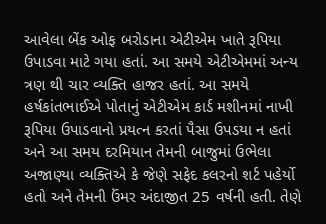આવેલા બેંક ઓફ બરોડાના એટીએમ ખાતે રૂપિયા ઉપાડવા માટે ગયા હતાં. આ સમયે એટીએમમાં અન્ય ત્રણ થી ચાર વ્યક્તિ હાજર હતાં. આ સમયે હર્ષકાંતભાઈએ પોતાનું એટીએમ કાર્ડ મશીનમાં નાખી રૂપિયા ઉપાડવાનો પ્રયત્ન કરતાં પૈસા ઉપડયા ન હતાં અને આ સમય દરમિયાન તેમની બાજુમાં ઉભેલા અજાણ્યા વ્યક્તિએ કે જેણે સફેદ કલરનો શર્ટ પહેર્યો હતો અને તેમની ઉંમર અંદાજીત 25 વર્ષની હતી. તેણે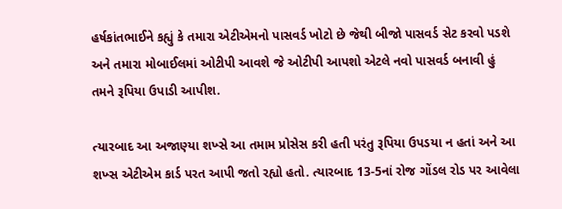હર્ષકાંતભાઈને કહ્યું કે તમારા એટીએમનો પાસવર્ડ ખોટો છે જેથી બીજો પાસવર્ડ સેટ કરવો પડશે અને તમારા મોબાઈલમાં ઓટીપી આવશે જે ઓટીપી આપશો એટલે નવો પાસવર્ડ બનાવી હું તમને રૂપિયા ઉપાડી આપીશ.

ત્યારબાદ આ અજાણ્યા શખ્સે આ તમામ પ્રોસેસ કરી હતી પરંતુ રૂપિયા ઉપડયા ન હતાં અને આ શખ્સ એટીએમ કાર્ડ પરત આપી જતો રહ્યો હતો. ત્યારબાદ 13-5નાં રોજ ગોંડલ રોડ પર આવેલા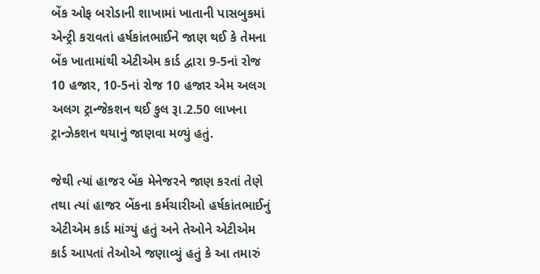બેંક ઓફ બરોડાની શાખામાં ખાતાની પાસબુકમાં એન્ટ્રી કરાવતાં હર્ષકાંતભાઈને જાણ થઈ કે તેમના બેંક ખાતામાંથી એટીએમ કાર્ડ દ્વારા 9-5નાં રોજ 10 હજાર, 10-5નાં રોજ 10 હજાર એમ અલગ અલગ ટ્રાન્જેકશન થઈ કુલ રૂા.2.50 લાખના ટ્રાન્ઝેકશન થયાનું જાણવા મળ્યું હતું.

જેથી ત્યાં હાજર બેંક મેનેજરને જાણ કરતાં તેણે તથા ત્યાં હાજર બેંકના કર્મચારીઓ હર્ષકાંતભાઈનું એટીએમ કાર્ડ માંગ્યું હતું અને તેઓને એટીએમ કાર્ડ આપતાં તેઓએ જણાવ્યું હતું કે આ તમારું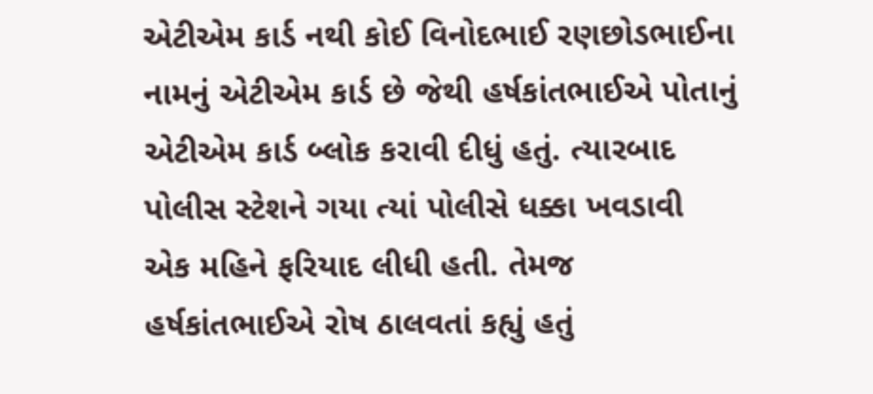એટીએમ કાર્ડ નથી કોઈ વિનોદભાઈ રણછોડભાઈના નામનું એટીએમ કાર્ડ છે જેથી હર્ષકાંતભાઈએ પોતાનું એટીએમ કાર્ડ બ્લોક કરાવી દીધું હતું. ત્યારબાદ પોલીસ સ્ટેશને ગયા ત્યાં પોલીસે ધક્કા ખવડાવી એક મહિને ફરિયાદ લીધી હતી. તેમજ હર્ષકાંતભાઈએ રોષ ઠાલવતાં કહ્યું હતું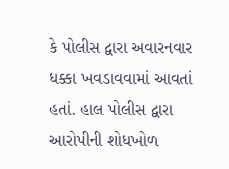કે પોલીસ દ્વારા અવારનવાર ધક્કા ખવડાવવામાં આવતાં હતાં. હાલ પોલીસ દ્વારા આરોપીની શોધખોળ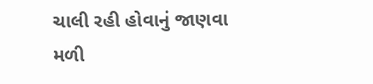ચાલી રહી હોવાનું જાણવા મળી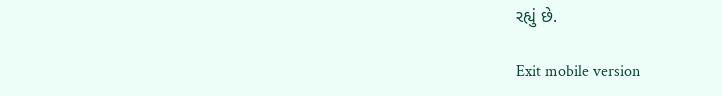રહ્યું છે.

Exit mobile version